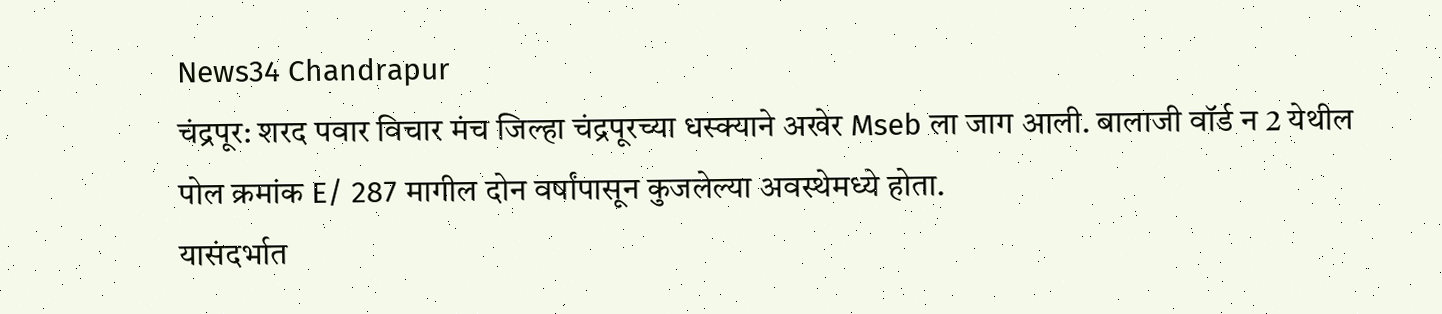News34 Chandrapur
चंद्रपूर: शरद पवार विचार मंच जिल्हा चंद्रपूरच्या धस्क्याने अखेर Mseb ला जाग आली. बालाजी वॉर्ड न 2 येथील पोल क्रमांक E/ 287 मागील दोन वर्षांपासून कुजलेल्या अवस्थेमध्ये होता.
यासंदर्भात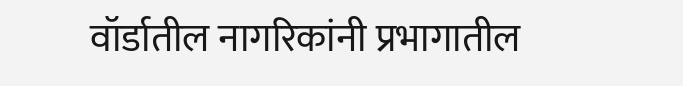वॉर्डातील नागरिकांनी प्रभागातील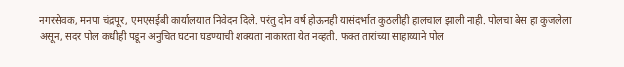नगरसेवक, मनपा चंद्रपूर, एमएसईबी कार्यालयात निवेदन दिले. परंतु दोन वर्ष होऊनही यासंदर्भात कुठलीही हालचाल झाली नाही. पोलचा बेस हा कुजलेला असून, सदर पोल कधीही पडून अनुचित घटना घडण्याची शक्यता नाकारता येत नव्हती. फक्त तारांच्या साहाय्याने पोल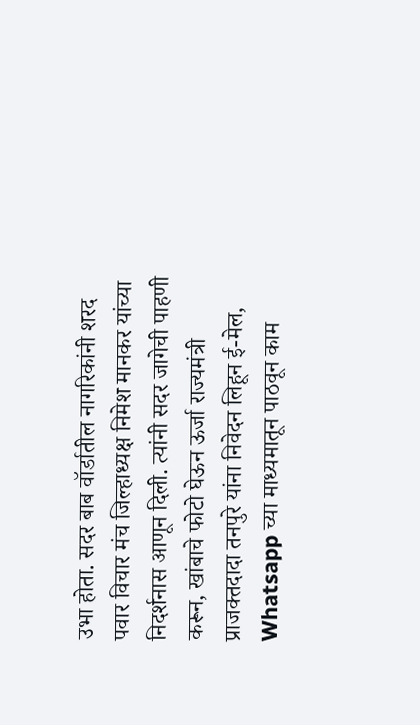उभा होता. सदर बाब वॉर्डातील नागरिकांनी शरद पवार विचार मंच जिल्हाध्यक्ष निमेश मानकर यांच्या निदर्शनास आणून दिली. त्यांनी सदर जागेची पाहणी करून, खांबाचे फोटो घेऊन ऊर्जा राज्यमंत्री प्राजक्तदादा तनपुरे यांना निवेदन लिहून ई-मेल, Whatsapp च्या माध्यमातून पाठवून काम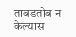ताबडतोब न केल्यास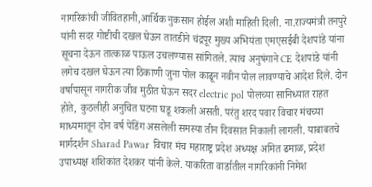नागरिकांची जीवितहानी,आर्थिक नुकसान होईल अशी माहिती दिली. ना.राज्यमंत्री तनपुरे यांनी सदर गोष्टीची दखल घेऊन तातडीने चंद्रपूर मुख्य अभियंता एमएसईबी देशपांडे यांना सूचना देऊन तात्काळ पाऊल उचलण्यास सांगितले. त्याच अनुषंगाने CE देशपांडे यांनी लगेच दखल घेऊन त्या ठिकाणी जुना पोल काढून नवीन पोल लावण्याचे आदेश दिले. दोन वर्षापासून नागरीक जीव मुठीत घेऊन सदर electric pol पोलच्या सानिध्यात राहत होते, कुठलीही अनुचित घटना घडू शकली असती. परंतु शरद पवार विचार मंचच्या माध्यमातून दोन वर्ष पेंडिंग असलेली समस्या तीन दिवसात निकाली लागली. याबाबतचे मार्गदर्शन Sharad Pawar विचार मंच महाराष्ट्र प्रदेश अध्यक्ष अमित ढमाळ, प्रदेश उपाध्यक्ष शशिकांत देशकर यांनी केले. याकरिता वार्डातील नागरिकांनी निमेश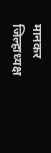मानकर जिल्हाध्यक्ष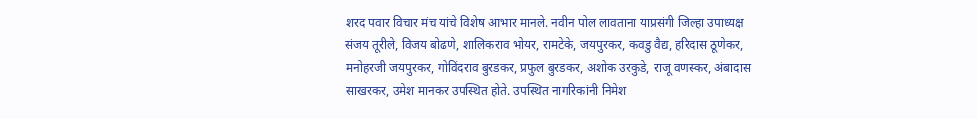शरद पवार विचार मंच यांचे विशेष आभार मानले. नवीन पोल लावताना याप्रसंगी जिल्हा उपाध्यक्ष संजय तूरीले, विजय बोढणे, शालिकराव भोयर, रामटेके, जयपुरकर, कवडु वैद्य, हरिदास ठूणेकर, मनोहरजी जयपुरकर, गोविंदराव बुरडकर, प्रफुल बुरडकर, अशोक उरकुडे, राजू वणस्कर, अंबादास साखरकर, उमेश मानकर उपस्थित होते. उपस्थित नागरिकांनी निमेश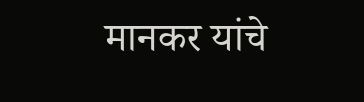मानकर यांचे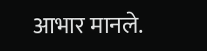आभार मानले.